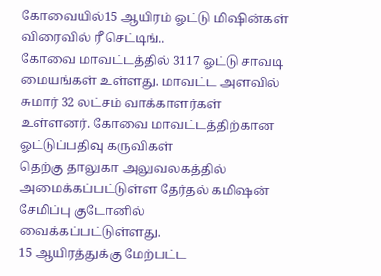கோவையில்15 ஆயிரம் ஓட்டு மிஷின்கள் விரைவில் ரீ செட்டிங்..
கோவை மாவட்டத்தில் 3117 ஓட்டு சாவடி மையங்கள் உள்ளது. மாவட்ட அளவில் சுமார் 32 லட்சம் வாக்காளர்கள் உள்ளனர். கோவை மாவட்டத்திற்கான ஓட்டுப்பதிவு கருவிகள்
தெற்கு தாலுகா அலுவலகத்தில் அமைக்கப்பட்டுள்ள தேர்தல் கமிஷன் சேமிப்பு குடோனில் வைக்கப்பட்டுள்ளது.
15 ஆயிரத்துக்கு மேற்பட்ட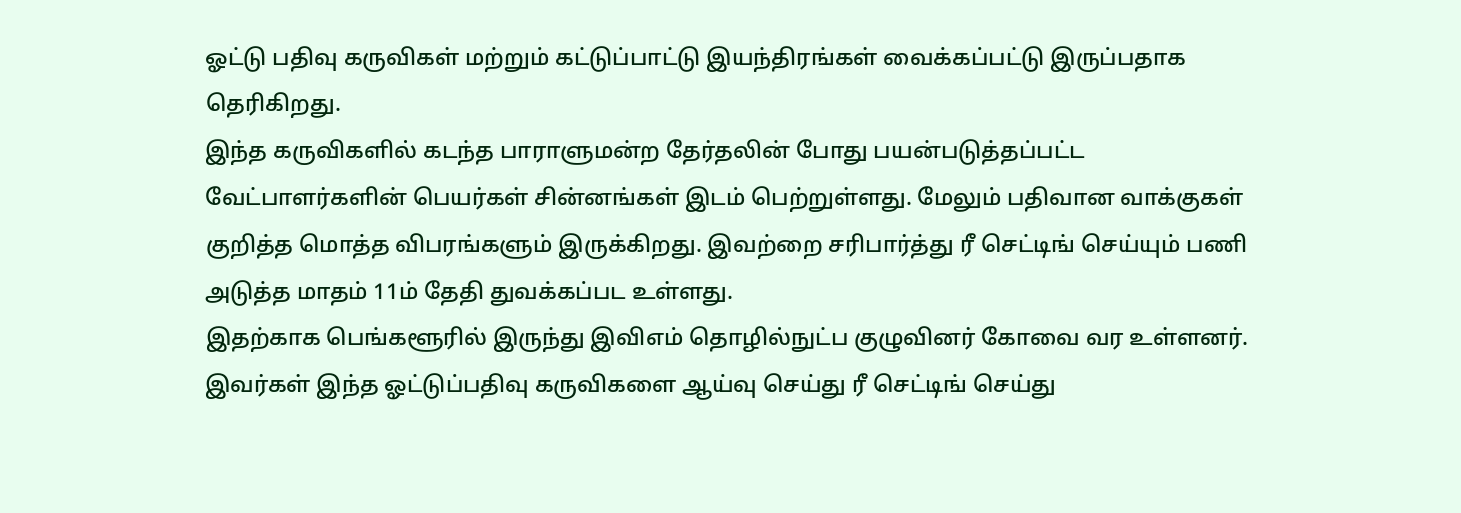ஓட்டு பதிவு கருவிகள் மற்றும் கட்டுப்பாட்டு இயந்திரங்கள் வைக்கப்பட்டு இருப்பதாக தெரிகிறது.
இந்த கருவிகளில் கடந்த பாராளுமன்ற தேர்தலின் போது பயன்படுத்தப்பட்ட வேட்பாளர்களின் பெயர்கள் சின்னங்கள் இடம் பெற்றுள்ளது. மேலும் பதிவான வாக்குகள் குறித்த மொத்த விபரங்களும் இருக்கிறது. இவற்றை சரிபார்த்து ரீ செட்டிங் செய்யும் பணி அடுத்த மாதம் 11ம் தேதி துவக்கப்பட உள்ளது.
இதற்காக பெங்களூரில் இருந்து இவிஎம் தொழில்நுட்ப குழுவினர் கோவை வர உள்ளனர். இவர்கள் இந்த ஓட்டுப்பதிவு கருவிகளை ஆய்வு செய்து ரீ செட்டிங் செய்து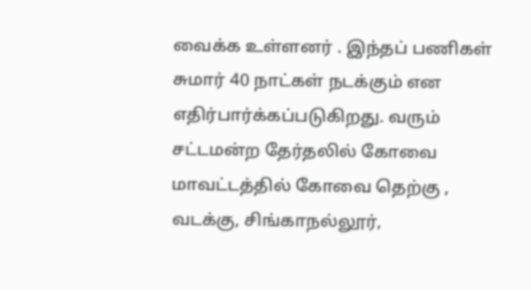வைக்க உள்ளனர் . இந்தப் பணிகள் சுமார் 40 நாட்கள் நடக்கும் என எதிர்பார்க்கப்படுகிறது. வரும் சட்டமன்ற தேர்தலில் கோவை மாவட்டத்தில் கோவை தெற்கு , வடக்கு, சிங்காநல்லூர்,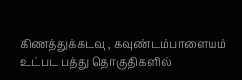கிணத்துக்கடவு , கவுண்டம்பாளையம் உட்பட பத்து தொகுதிகளில்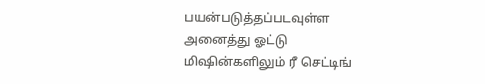பயன்படுத்தப்படவுள்ள அனைத்து ஓட்டு மிஷின்களிலும் ரீ செட்டிங்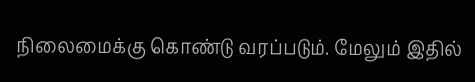நிலைமைக்கு கொண்டு வரப்படும். மேலும் இதில்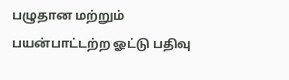பழுதான மற்றும் பயன்பாட்டற்ற ஓட்டு பதிவு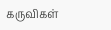கருவிகள்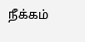நீக்கம்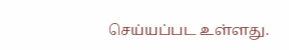செய்யப்பட உள்ளது.